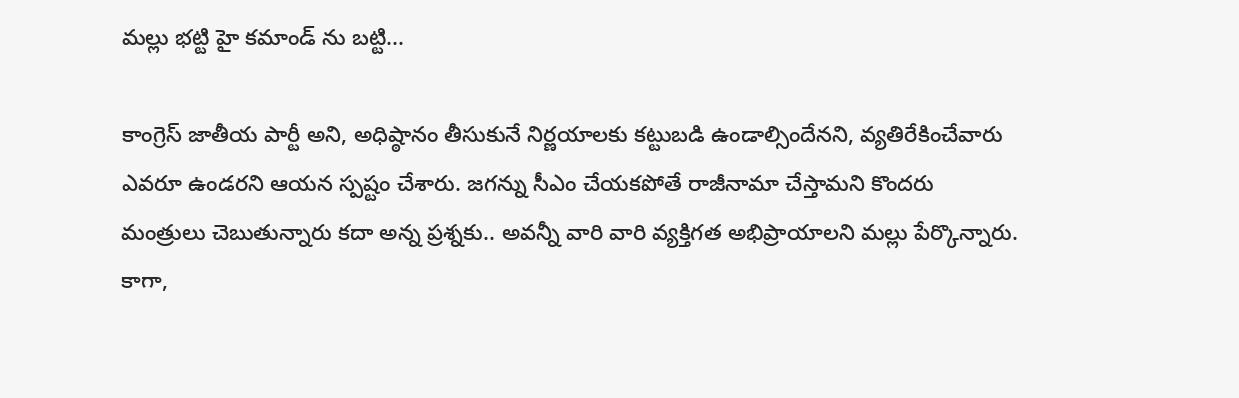మల్లు భట్టి హై కమాండ్ ను బట్టి...

కాంగ్రెస్ జాతీయ పార్టీ అని, అధిష్ఠానం తీసుకునే నిర్ణయాలకు కట్టుబడి ఉండాల్సిందేనని, వ్యతిరేకించేవారు ఎవరూ ఉండరని ఆయన స్పష్టం చేశారు. జగన్ను సీఎం చేయకపోతే రాజీనామా చేస్తామని కొందరు మంత్రులు చెబుతున్నారు కదా అన్న ప్రశ్నకు.. అవన్నీ వారి వారి వ్యక్తిగత అభిప్రాయాలని మల్లు పేర్కొన్నారు.
కాగా,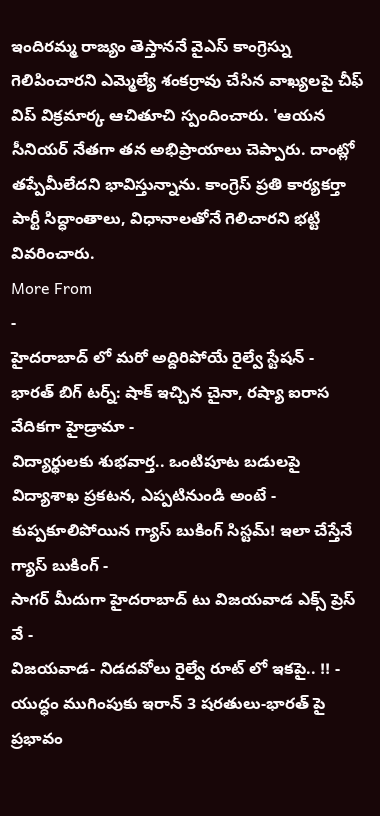ఇందిరమ్మ రాజ్యం తెస్తాననే వైఎస్ కాంగ్రెస్ను గెలిపించారని ఎమ్మెల్యే శంకర్రావు చేసిన వాఖ్యలపై చీఫ్ విప్ విక్రమార్క ఆచితూచి స్పందించారు. 'ఆయన సీనియర్ నేతగా తన అభిప్రాయాలు చెప్పారు. దాంట్లో తప్పేమీలేదని భావిస్తున్నాను. కాంగ్రెస్ ప్రతి కార్యకర్తా పార్టీ సిద్ధాంతాలు, విధానాలతోనే గెలిచారని భట్టి వివరించారు.
More From
-
హైదరాబాద్ లో మరో అద్దిరిపోయే రైల్వే స్టేషన్ -
భారత్ బిగ్ టర్న్: షాక్ ఇచ్చిన చైనా, రష్యా ఐరాస వేదికగా హైడ్రామా -
విద్యార్థులకు శుభవార్త.. ఒంటిపూట బడులపై విద్యాశాఖ ప్రకటన, ఎప్పటినుండి అంటే -
కుప్పకూలిపోయిన గ్యాస్ బుకింగ్ సిస్టమ్! ఇలా చేస్తేనే గ్యాస్ బుకింగ్ -
సాగర్ మీదుగా హైదరాబాద్ టు విజయవాడ ఎక్స్ ప్రెస్ వే -
విజయవాడ- నిడదవోలు రైల్వే రూట్ లో ఇకపై.. !! -
యుద్ధం ముగింపుకు ఇరాన్ 3 షరతులు-భారత్ పై ప్రభావం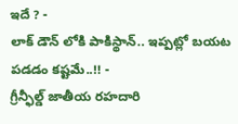ఇదే ? -
లాక్ డౌన్ లోకి పాకిస్థాన్.. ఇప్పట్లో బయట పడడం కష్టమే..!! -
గ్రీన్ఫీల్డ్ జాతీయ రహదారి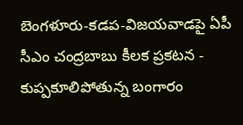బెంగళూరు-కడప-విజయవాడపై ఏపీ సీఎం చంద్రబాబు కీలక ప్రకటన -
కుప్పకూలిపోతున్న బంగారం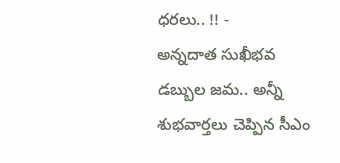ధరలు.. !! -
అన్నదాత సుఖీభవ డబ్బుల జమ.. అన్నీ శుభవార్తలు చెప్పిన సీఎం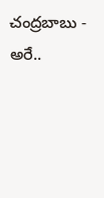చంద్రబాబు -
అరే..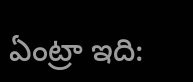ఏంట్రా ఇది: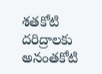శతకోటి దరిద్రాలకు అనంతకోటి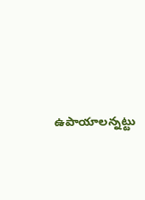ఉపాయాలన్నట్టు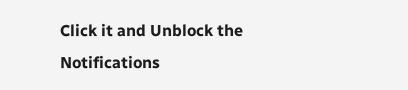Click it and Unblock the Notifications